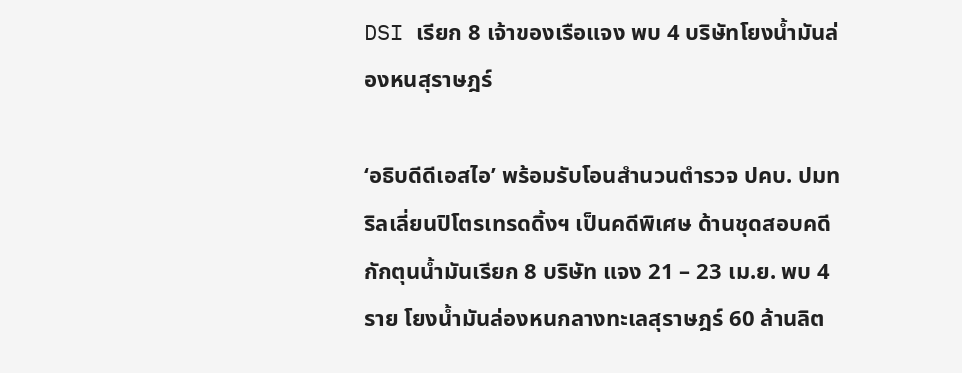DSI เรียก 8 เจ้าของเรือแจง พบ 4 บริษัทโยงน้ำมันล่องหนสุราษฎร์

‘อธิบดีดีเอสไอ’ พร้อมรับโอนสำนวนตำรวจ ปคบ. ปมทริลเลี่ยนปิโตรเทรดดิ้งฯ เป็นคดีพิเศษ ด้านชุดสอบคดีกักตุนน้ำมันเรียก 8 บริษัท แจง 21 – 23 เม.ย. พบ 4 ราย โยงน้ำมันล่องหนกลางทะเลสุราษฎร์ 60 ล้านลิต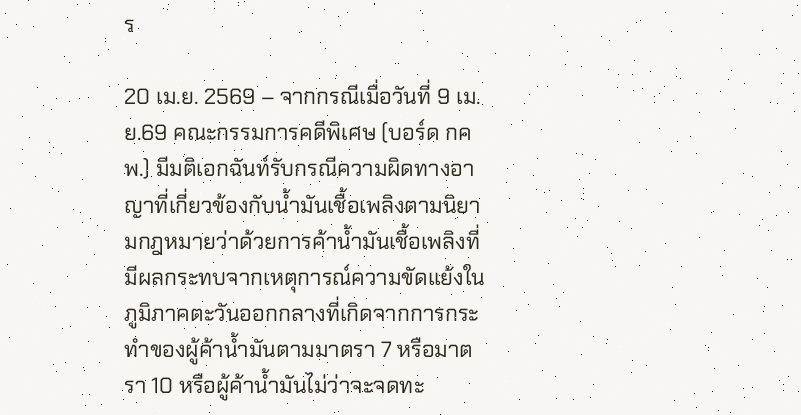ร

20 เม.ย. 2569 – จากกรณีเมื่อวันที่ 9 เม.ย.69 คณะกรรมการคดีพิเศษ (บอร์ด กคพ.) มีมติเอกฉันท์รับกรณีความผิดทางอาญาที่เกี่ยวข้องกับน้ำมันเชื้อเพลิงตามนิยามกฎหมายว่าด้วยการค้าน้ำมันเชื้อเพลิงที่มีผลกระทบจากเหตุการณ์ความขัดแย้งในภูมิภาคตะวันออกกลางที่เกิดจากการกระทำของผู้ค้าน้ำมันตามมาตรา 7 หรือมาตรา 10 หรือผู้ค้าน้ำมันไม่ว่าจะจดทะ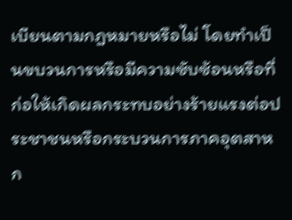เบียนตามกฎหมายหรือไม่ โดยทำเป็นขบวนการหรือมีความซับซ้อนหรือที่ก่อให้เกิดผลกระทบอย่างร้ายแรงต่อประชาชนหรือกระบวนการภาคอุตสาหก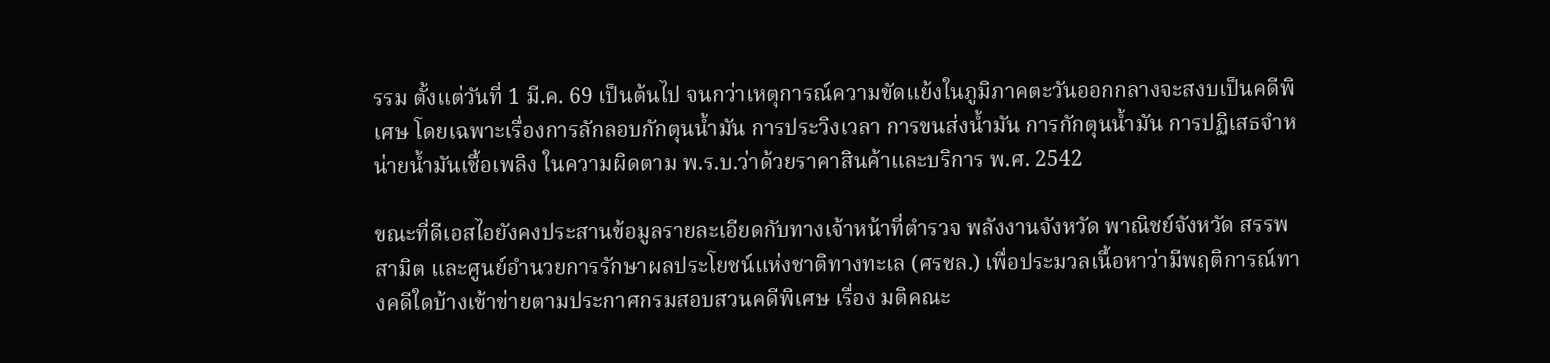รรม ตั้งแต่วันที่ 1 มี.ค. 69 เป็นต้นไป จนกว่าเหตุการณ์ความขัดแย้งในภูมิภาคตะวันออกกลางจะสงบเป็นคดีพิเศษ โดยเฉพาะเรื่องการลักลอบกักตุนน้ำมัน การประวิงเวลา การขนส่งน้ำมัน การกักตุนน้ำมัน การปฏิเสธจำหน่ายน้ำมันเชื้อเพลิง ในความผิดตาม พ.ร.บ.ว่าด้วยราคาสินค้าและบริการ พ.ศ. 2542

ขณะที่ดีเอสไอยังคงประสานข้อมูลรายละเอียดกับทางเจ้าหน้าที่ตำรวจ พลังงานจังหวัด พาณิชย์จังหวัด สรรพสามิต และศูนย์อำนวยการรักษาผลประโยชน์แห่งชาติทางทะเล (ศรชล.) เพื่อประมวลเนื้อหาว่ามีพฤติการณ์ทางคดีใดบ้างเข้าข่ายตามประกาศกรมสอบสวนคดีพิเศษ เรื่อง มติคณะ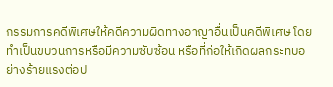กรรมการคดีพิเศษให้คดีความผิดทางอาญาอื่นเป็นคดีพิเศษ โดยทำเป็นขบวนการหรือมีความซับซ้อน หรือที่ก่อให้เกิดผลกระทบอย่างร้ายแรงต่อป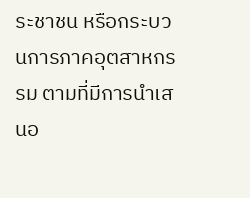ระชาชน หรือกระบวนการภาคอุตสาหกรรม ตามที่มีการนำเสนอ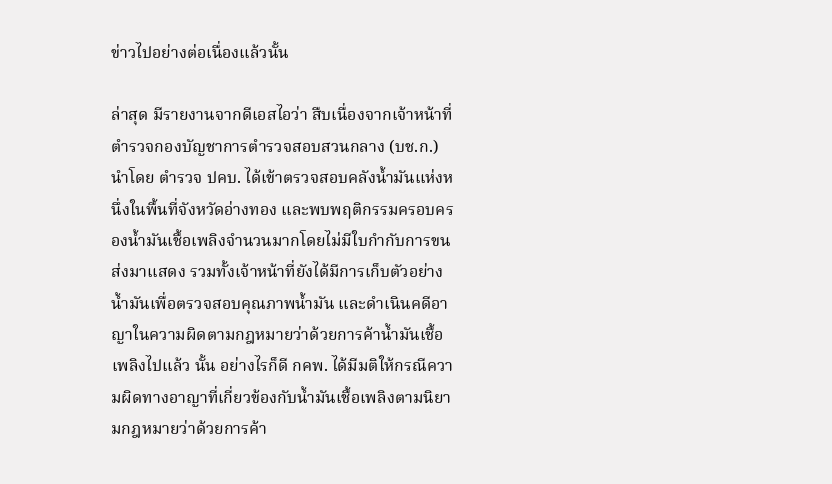ข่าวไปอย่างต่อเนื่องแล้วนั้น

ล่าสุด มีรายงานจากดีเอสไอว่า สืบเนื่องจากเจ้าหน้าที่ตำรวจกองบัญชาการตำรวจสอบสวนกลาง (บช.ก.) นำโดย ตำรวจ ปคบ. ได้เข้าตรวจสอบคลังน้ำมันแห่งหนึ่งในพื้นที่จังหวัดอ่างทอง และพบพฤติกรรมครอบครองน้ำมันเชื้อเพลิงจำนวนมากโดยไม่มีใบกำกับการขนส่งมาแสดง รวมทั้งเจ้าหน้าที่ยังได้มีการเก็บตัวอย่างน้ำมันเพื่อตรวจสอบคุณภาพน้ำมัน และดำเนินคดีอาญาในความผิดตามกฎหมายว่าด้วยการค้าน้ำมันเชื้อเพลิงไปแล้ว นั้น อย่างไรก็ดี กคพ. ได้มีมติให้กรณีความผิดทางอาญาที่เกี่ยวข้องกับน้ำมันเชื้อเพลิงตามนิยามกฎหมายว่าด้วยการค้า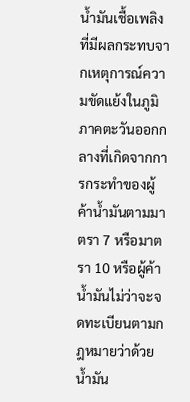น้ำมันเชื้อเพลิงที่มีผลกระทบจากเหตุการณ์ความขัดแย้งในภูมิภาคตะวันออกกลางที่เกิดจากการกระทำของผู้ค้าน้ำมันตามมาตรา 7 หรือมาตรา 10 หรือผู้ค้าน้ำมันไม่ว่าจะจดทะเบียนตามกฎหมายว่าด้วยน้ำมัน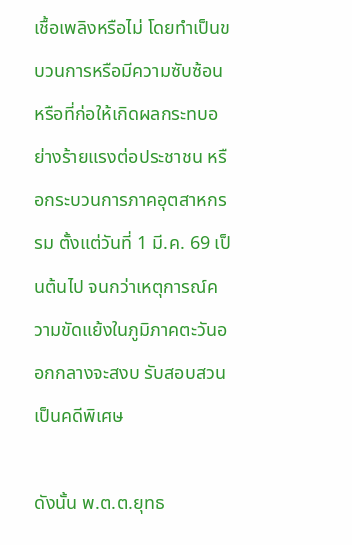เชื้อเพลิงหรือไม่ โดยทำเป็นขบวนการหรือมีความซับซ้อนหรือที่ก่อให้เกิดผลกระทบอย่างร้ายแรงต่อประชาชน หรือกระบวนการภาคอุตสาหกรรม ตั้งแต่วันที่ 1 มี.ค. 69 เป็นต้นไป จนกว่าเหตุการณ์ความขัดแย้งในภูมิภาคตะวันออกกลางจะสงบ รับสอบสวนเป็นคดีพิเศษ

ดังนั้น พ.ต.ต.ยุทธ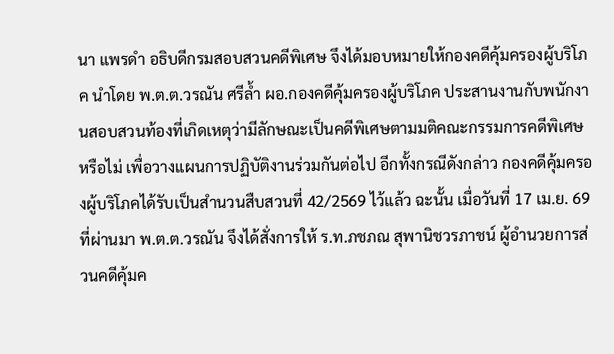นา แพรดำ อธิบดีกรมสอบสวนคดีพิเศษ จึงได้มอบหมายให้กองคดีคุ้มครองผู้บริโภค นำโดย พ.ต.ต.วรณัน ศรีล้ำ ผอ.กองคดีคุ้มครองผู้บริโภค ประสานงานกับพนักงานสอบสวนท้องที่เกิดเหตุว่ามีลักษณะเป็นคดีพิเศษตามมติคณะกรรมการคดีพิเศษหรือไม่ เพื่อวางแผนการปฏิบัติงานร่วมกันต่อไป อีกทั้งกรณีดังกล่าว กองคดีคุ้มครองผู้บริโภคได้รับเป็นสำนวนสืบสวนที่ 42/2569 ไว้แล้ว ฉะนั้น เมื่อวันที่ 17 เม.ย. 69 ที่ผ่านมา พ.ต.ต.วรณัน จึงได้สั่งการให้ ร.ท.ภชภณ สุพานิชวรภาชน์ ผู้อำนวยการส่วนคดีคุ้มค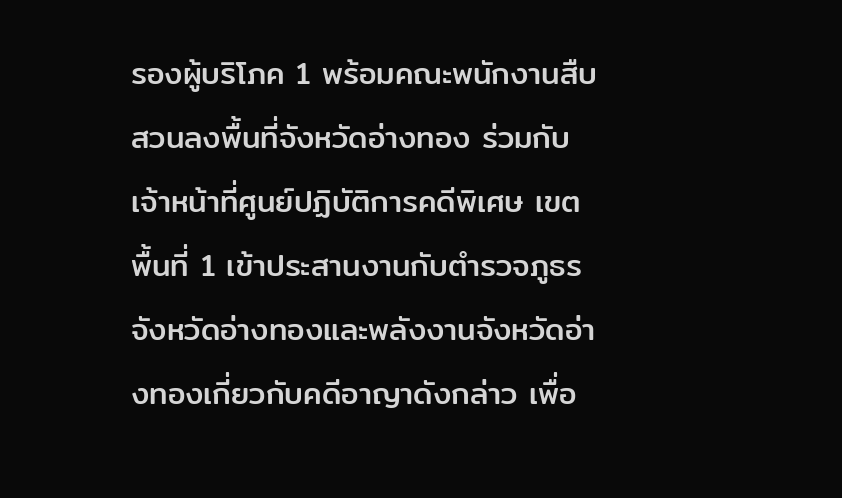รองผู้บริโภค 1 พร้อมคณะพนักงานสืบสวนลงพื้นที่จังหวัดอ่างทอง ร่วมกับเจ้าหน้าที่ศูนย์ปฏิบัติการคดีพิเศษ เขตพื้นที่ 1 เข้าประสานงานกับตำรวจภูธรจังหวัดอ่างทองและพลังงานจังหวัดอ่างทองเกี่ยวกับคดีอาญาดังกล่าว เพื่อ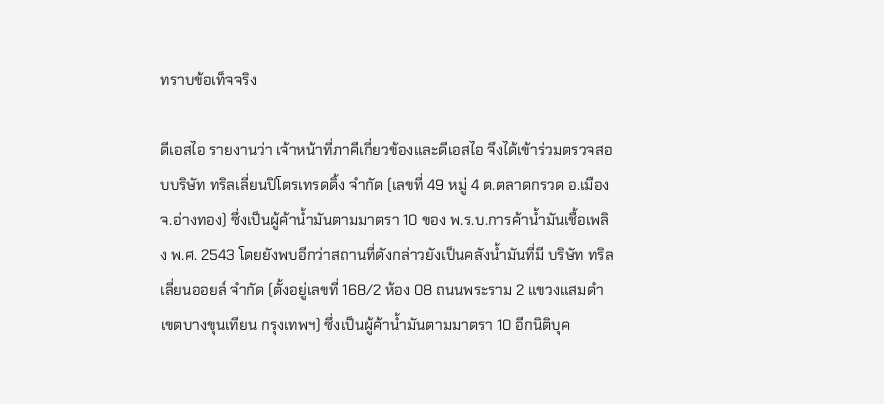ทราบข้อเท็จจริง

ดีเอสไอ รายงานว่า เจ้าหน้าที่ภาคีเกี่ยวข้องและดีเอสไอ จึงได้เข้าร่วมตรวจสอบบริษัท ทริลเลี่ยนปิโตรเทรดดิ้ง จำกัด (เลขที่ 49 หมู่ 4 ต.ตลาดกรวด อ.เมือง จ.อ่างทอง) ซึ่งเป็นผู้ค้าน้ำมันตามมาตรา 10 ของ พ.ร.บ.การค้าน้ำมันเชื้อเพลิง พ.ศ. 2543 โดยยังพบอีกว่าสถานที่ดังกล่าวยังเป็นคลังน้ำมันที่มี บริษัท ทริลเลี่ยนออยล์ จำกัด (ตั้งอยู่เลขที่ 168/2 ห้อง 08 ถนนพระราม 2 แขวงแสมดำ เขตบางขุนเทียน กรุงเทพฯ) ซึ่งเป็นผู้ค้าน้ำมันตามมาตรา 10 อีกนิติบุค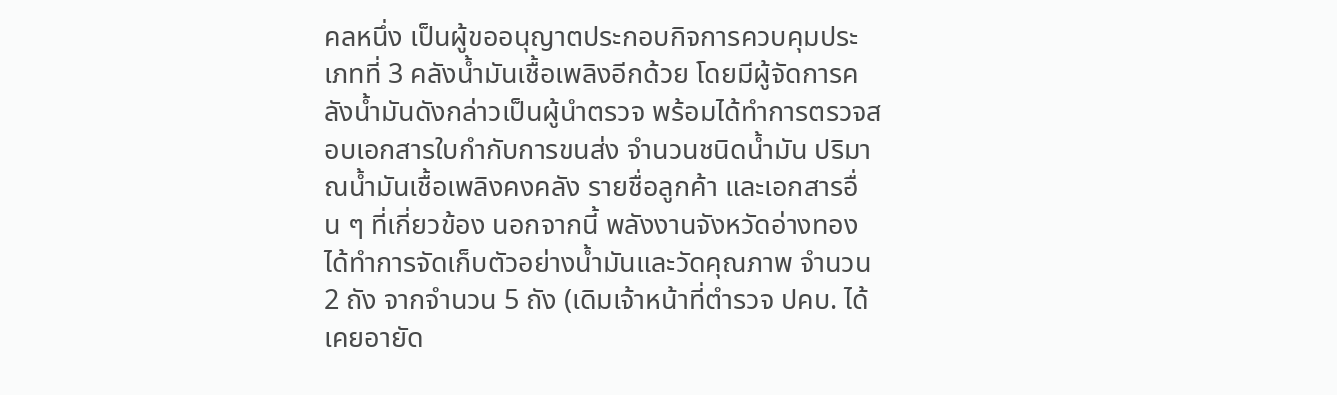คลหนึ่ง เป็นผู้ขออนุญาตประกอบกิจการควบคุมประเภทที่ 3 คลังน้ำมันเชื้อเพลิงอีกด้วย โดยมีผู้จัดการคลังน้ำมันดังกล่าวเป็นผู้นำตรวจ พร้อมได้ทำการตรวจสอบเอกสารใบกำกับการขนส่ง จำนวนชนิดน้ำมัน ปริมาณน้ำมันเชื้อเพลิงคงคลัง รายชื่อลูกค้า และเอกสารอื่น ๆ ที่เกี่ยวข้อง นอกจากนี้ พลังงานจังหวัดอ่างทองได้ทำการจัดเก็บตัวอย่างน้ำมันและวัดคุณภาพ จำนวน 2 ถัง จากจำนวน 5 ถัง (เดิมเจ้าหน้าที่ตำรวจ ปคบ. ได้เคยอายัด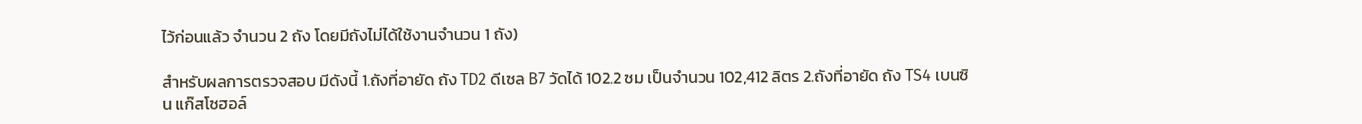ไว้ก่อนแล้ว จำนวน 2 ถัง โดยมีถังไม่ได้ใช้งานจำนวน 1 ถัง)

สำหรับผลการตรวจสอบ มีดังนี้ 1.ถังที่อายัด ถัง TD2 ดีเซล B7 วัดได้ 102.2 ซม เป็นจำนวน 102,412 ลิตร 2.ถังที่อายัด ถัง TS4 เบนซิน แก๊สโซฮอล์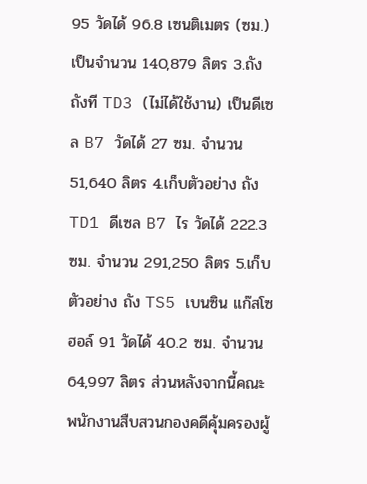95 วัดได้ 96.8 เซนติเมตร (ซม.) เป็นจำนวน 140,879 ลิตร 3.ถัง ถังที TD3 (ไม่ได้ใช้งาน) เป็นดีเซล B7 วัดได้ 27 ซม. จำนวน 51,640 ลิตร 4.เก็บตัวอย่าง ถัง TD1 ดีเซล B7 ไร วัดได้ 222.3 ซม. จำนวน 291,250 ลิตร 5.เก็บตัวอย่าง ถัง TS5 เบนซิน แก๊สโซฮอล์ 91 วัดได้ 40.2 ซม. จำนวน 64,997 ลิตร ส่วนหลังจากนี้คณะพนักงานสืบสวนกองคดีคุ้มครองผู้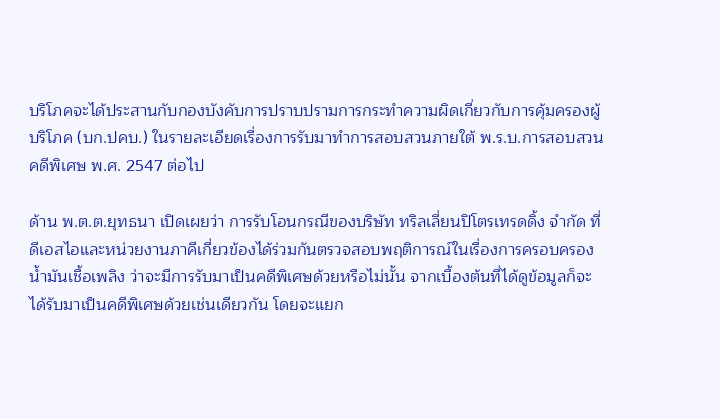บริโภคจะได้ประสานกับกองบังคับการปราบปรามการกระทำความผิดเกี่ยวกับการคุ้มครองผู้บริโภค (บก.ปคบ.) ในรายละเอียดเรื่องการรับมาทำการสอบสวนภายใต้ พ.ร.บ.การสอบสวนคดีพิเศษ พ.ศ. 2547 ต่อไป

ด้าน พ.ต.ต.ยุทธนา เปิดเผยว่า การรับโอนกรณีของบริษัท ทริลเลี่ยนปิโตรเทรดดิ้ง จำกัด ที่ดีเอสไอและหน่วยงานภาคีเกี่ยวข้องได้ร่วมกันตรวจสอบพฤติการณ์ในเรื่องการครอบครองน้ำมันเชื้อเพลิง ว่าจะมีการรับมาเป็นคดีพิเศษด้วยหรือไม่นั้น จากเบื้องต้นที่ได้ดูข้อมูลก็จะได้รับมาเป็นคดีพิเศษด้วยเช่นเดียวกัน โดยจะแยก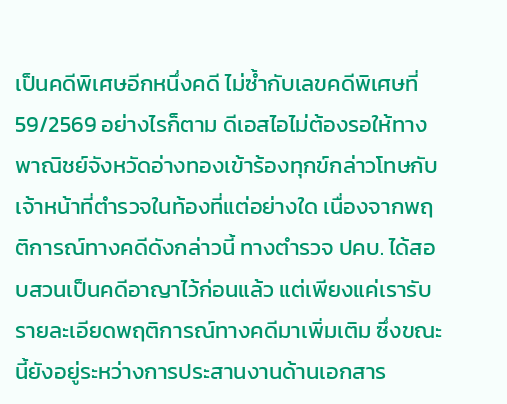เป็นคดีพิเศษอีกหนึ่งคดี ไม่ซ้ำกับเลขคดีพิเศษที่ 59/2569 อย่างไรก็ตาม ดีเอสไอไม่ต้องรอให้ทางพาณิชย์จังหวัดอ่างทองเข้าร้องทุกข์กล่าวโทษกับเจ้าหน้าที่ตำรวจในท้องที่แต่อย่างใด เนื่องจากพฤติการณ์ทางคดีดังกล่าวนี้ ทางตำรวจ ปคบ. ได้สอบสวนเป็นคดีอาญาไว้ก่อนแล้ว แต่เพียงแค่เรารับรายละเอียดพฤติการณ์ทางคดีมาเพิ่มเติม ซึ่งขณะนี้ยังอยู่ระหว่างการประสานงานด้านเอกสาร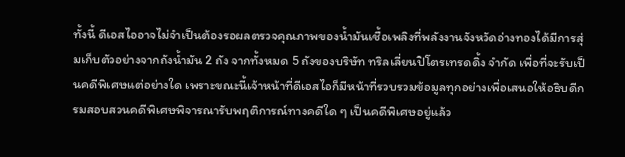ทั้งนี้ ดีเอสไออาจไม่จำเป็นต้องรอผลตรวจคุณภาพของน้ำมันเชื้อเพลิงที่พลังงานจังหวัดอ่างทองได้มีการสุ่มเก็บตัวอย่างจากถังน้ำมัน 2 ถัง จากทั้งหมด 5 ถังของบริษัท ทริลเลี่ยนปิโตรเทรดดิ้ง จำกัด เพื่อที่จะรับเป็นคดีพิเศษแต่อย่างใด เพราะขณะนี้เจ้าหน้าที่ดีเอสไอก็มีหน้าที่รวบรวมข้อมูลทุกอย่างเพื่อเสนอให้อธิบดีกรมสอบสวนคดีพิเศษพิจารณารับพฤติการณ์ทางคดีใด ๆ เป็นคดีพิเศษอยู่แล้ว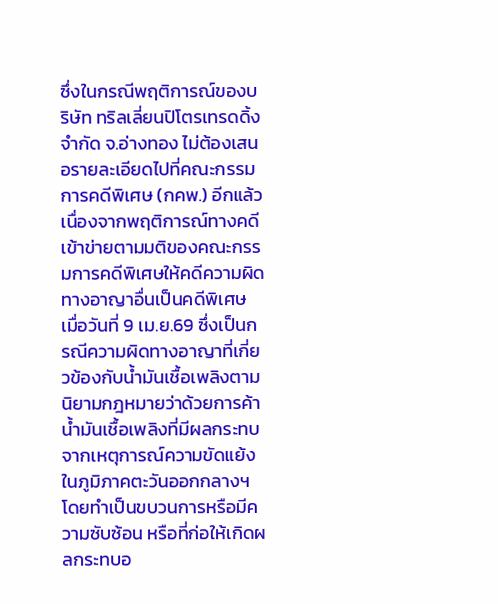ซึ่งในกรณีพฤติการณ์ของบริษัท ทริลเลี่ยนปิโตรเทรดดิ้ง จำกัด จ.อ่างทอง ไม่ต้องเสนอรายละเอียดไปที่คณะกรรมการคดีพิเศษ (กคพ.) อีกแล้ว เนื่องจากพฤติการณ์ทางคดีเข้าข่ายตามมติของคณะกรรมการคดีพิเศษให้คดีความผิดทางอาญาอื่นเป็นคดีพิเศษ เมื่อวันที่ 9 เม.ย.69 ซึ่งเป็นกรณีความผิดทางอาญาที่เกี่ยวข้องกับน้ำมันเชื้อเพลิงตามนิยามกฎหมายว่าด้วยการค้าน้ำมันเชื้อเพลิงที่มีผลกระทบจากเหตุการณ์ความขัดแย้งในภูมิภาคตะวันออกกลางฯ โดยทำเป็นขบวนการหรือมีความซับซ้อน หรือที่ก่อให้เกิดผลกระทบอ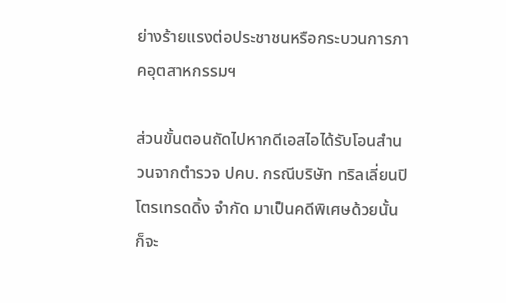ย่างร้ายแรงต่อประชาชนหรือกระบวนการภาคอุตสาหกรรมฯ

ส่วนขั้นตอนถัดไปหากดีเอสไอได้รับโอนสำนวนจากตำรวจ ปคบ. กรณีบริษัท ทริลเลี่ยนปิโตรเทรดดิ้ง จำกัด มาเป็นคดีพิเศษด้วยนั้น ก็จะ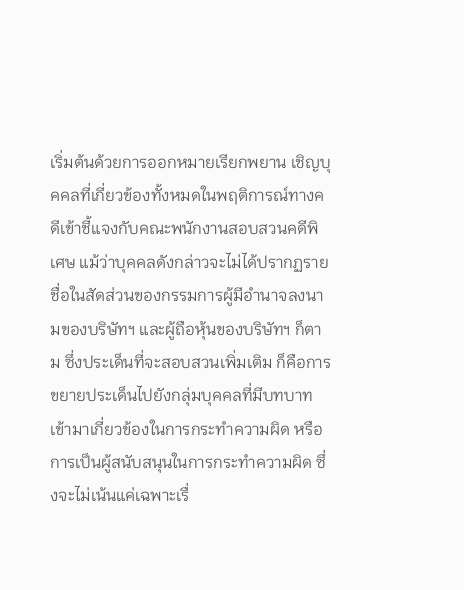เริ่มต้นด้วยการออกหมายเรียกพยาน เชิญบุคคลที่เกี่ยวข้องทั้งหมดในพฤติการณ์ทางคดีเข้าชี้แจงกับคณะพนักงานสอบสวนคดีพิเศษ แม้ว่าบุคคลดังกล่าวจะไม่ได้ปรากฏรายชื่อในสัดส่วนของกรรมการผู้มีอำนาจลงนามของบริษัทฯ และผู้ถือหุ้นของบริษัทฯ ก็ตาม ซึ่งประเด็นที่จะสอบสวนเพิ่มเติม ก็คือการขยายประเด็นไปยังกลุ่มบุคคลที่มีบทบาทเข้ามาเกี่ยวข้องในการกระทำความผิด หรือการเป็นผู้สนับสนุนในการกระทำความผิด ซึ่งจะไม่เน้นแค่เฉพาะเรื่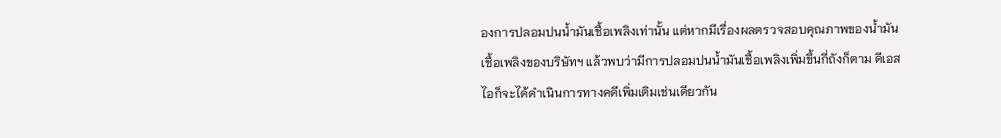องการปลอมปนน้ำมันเชื้อเพลิงเท่านั้น แต่หากมีเรื่องผลตรวจสอบคุณภาพของน้ำมันเชื้อเพลิงของบริษัทฯ แล้วพบว่ามีการปลอมปนน้ำมันเชื้อเพลิงเพิ่มขึ้นกี่ถังก็ตาม ดีเอสไอก็จะได้ดำเนินการทางคดีเพิ่มเติมเช่นเดียวกัน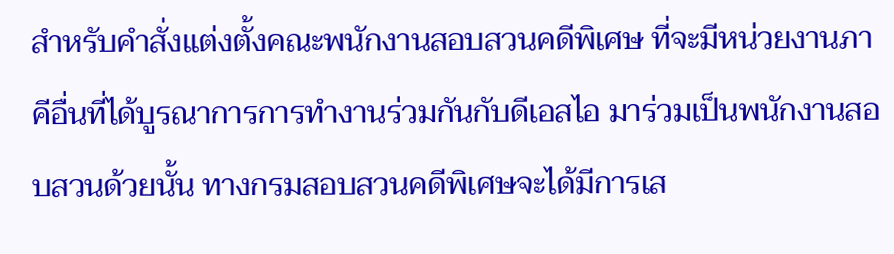สำหรับคำสั่งแต่งตั้งคณะพนักงานสอบสวนคดีพิเศษ ที่จะมีหน่วยงานภาคีอื่นที่ได้บูรณาการการทำงานร่วมกันกับดีเอสไอ มาร่วมเป็นพนักงานสอบสวนด้วยนั้น ทางกรมสอบสวนคดีพิเศษจะได้มีการเส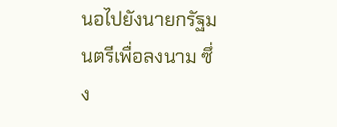นอไปยังนายกรัฐมนตรีเพื่อลงนาม ซึ่ง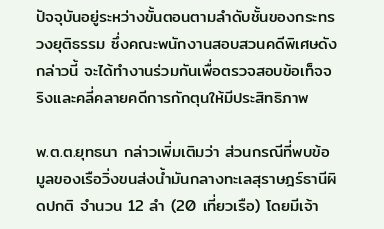ปัจจุบันอยู่ระหว่างขั้นตอนตามลำดับชั้นของกระทรวงยุติธรรม ซึ่งคณะพนักงานสอบสวนคดีพิเศษดังกล่าวนี้ จะได้ทำงานร่วมกันเพื่อตรวจสอบข้อเท็จจริงและคลี่คลายคดีการกักตุนให้มีประสิทธิภาพ

พ.ต.ต.ยุทธนา กล่าวเพิ่มเติมว่า ส่วนกรณีที่พบข้อมูลของเรือวิ่งขนส่งน้ำมันกลางทะเลสุราษฎร์ธานีผิดปกติ จำนวน 12 ลำ (20 เที่ยวเรือ) โดยมีเจ้า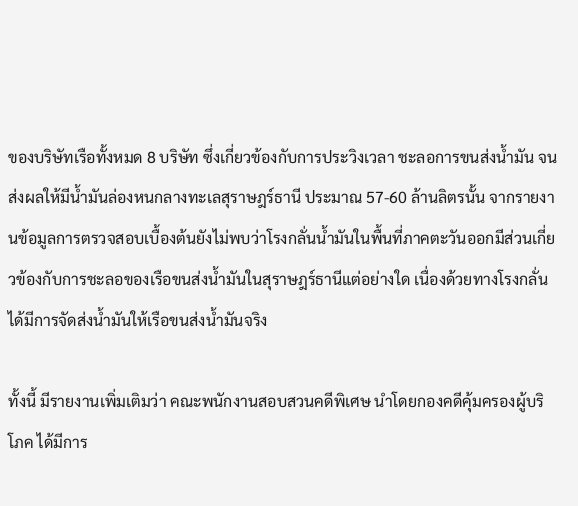ของบริษัทเรือทั้งหมด 8 บริษัท ซึ่งเกี่ยวข้องกับการประวิงเวลา ชะลอการขนส่งน้ำมัน จนส่งผลให้มีน้ำมันล่องหนกลางทะเลสุราษฎร์ธานี ประมาณ 57-60 ล้านลิตรนั้น จากรายงานข้อมูลการตรวจสอบเบื้องต้นยังไม่พบว่าโรงกลั่นน้ำมันในพื้นที่ภาคตะวันออกมีส่วนเกี่ยวข้องกับการชะลอของเรือขนส่งน้ำมันในสุราษฎร์ธานีแต่อย่างใด เนื่องด้วยทางโรงกลั่นได้มีการจัดส่งน้ำมันให้เรือขนส่งน้ำมันจริง

ทั้งนี้ มีรายงานเพิ่มเติมว่า คณะพนักงานสอบสวนคดีพิเศษ นำโดยกองคดีคุ้มครองผู้บริโภค ได้มีการ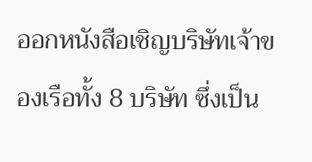ออกหนังสือเชิญบริษัทเจ้าของเรือทั้ง 8 บริษัท ซึ่งเป็น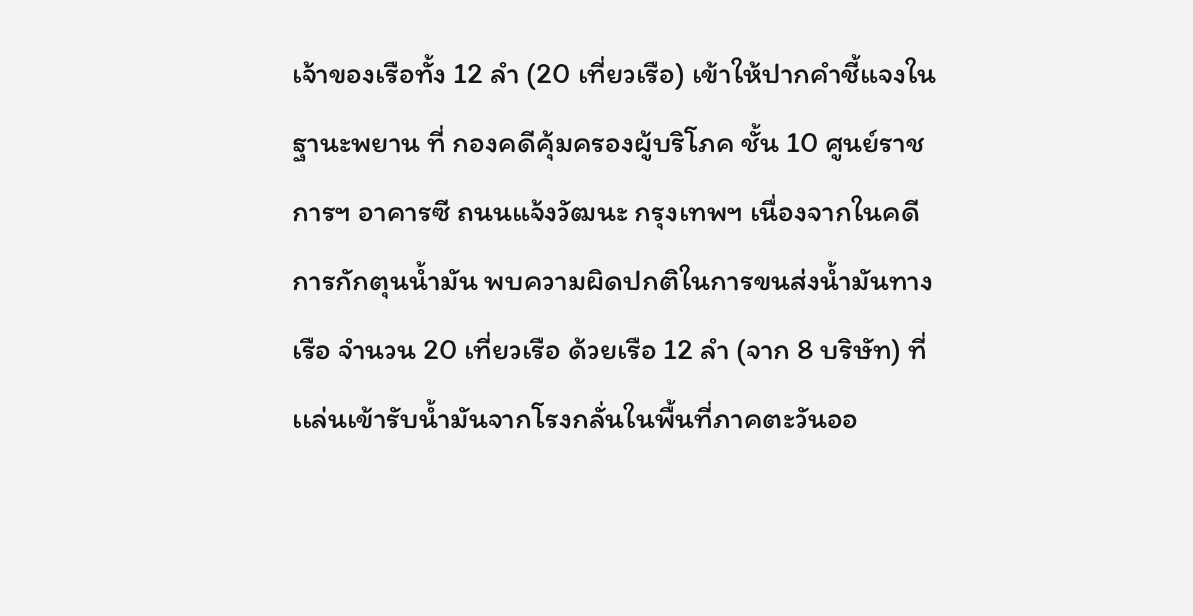เจ้าของเรือทั้ง 12 ลำ (20 เที่ยวเรือ) เข้าให้ปากคำชี้แจงในฐานะพยาน ที่ กองคดีคุ้มครองผู้บริโภค ชั้น 10 ศูนย์ราชการฯ อาคารซี ถนนแจ้งวัฒนะ กรุงเทพฯ เนื่องจากในคดีการกักตุนน้ำมัน พบความผิดปกติในการขนส่งน้ำมันทางเรือ จำนวน 20 เที่ยวเรือ ด้วยเรือ 12 ลำ (จาก 8 บริษัท) ที่เเล่นเข้ารับน้ำมันจากโรงกลั่นในพื้นที่ภาคตะวันออ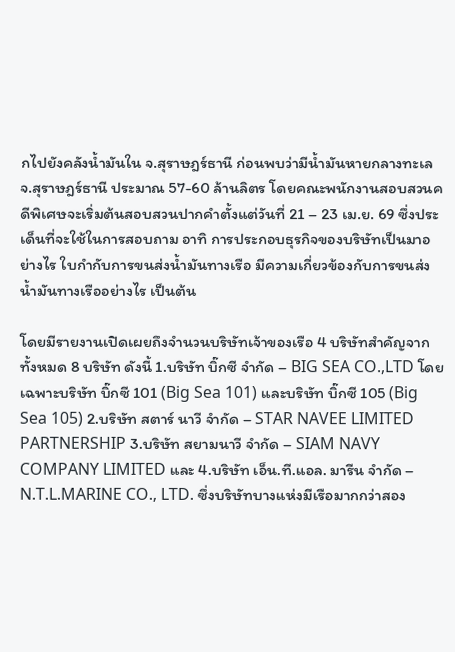กไปยังคลังน้ำมันใน จ.สุราษฎร์ธานี ก่อนพบว่ามีน้ำมันหายกลางทะเล จ.สุราษฎร์ธานี ประมาณ 57-60 ล้านลิตร โดยคณะพนักงานสอบสวนคดีพิเศษจะเริ่มต้นสอบสวนปากคำตั้งแต่วันที่ 21 – 23 เม.ย. 69 ซึ่งประเด็นที่จะใช้ในการสอบถาม อาทิ การประกอบธุรกิจของบริษัทเป็นมาอย่างไร ใบกำกับการขนส่งน้ำมันทางเรือ มีความเกี่ยวข้องกับการขนส่งน้ำมันทางเรืออย่างไร เป็นต้น

โดยมีรายงานเปิดเผยถึงจำนวนบริษัทเจ้าของเรือ 4 บริษัทสำคัญจากทั้งหมด 8 บริษัท ดังนี้ 1.บริษัท บิ๊กซี จำกัด – BIG SEA CO.,LTD โดยเฉพาะบริษัท บิ๊กซี 101 (Big Sea 101) และบริษัท บิ๊กซี 105 (Big Sea 105) 2.บริษัท สตาร์ นาวี จำกัด – STAR NAVEE LIMITED PARTNERSHIP 3.บริษัท สยามนาวี จำกัด – SIAM NAVY COMPANY LIMITED และ 4.บริษัท เอ็น.ที.แอล. มารีน จำกัด – N.T.L.MARINE CO., LTD. ซึ่งบริษัทบางแห่งมีเรือมากกว่าสอง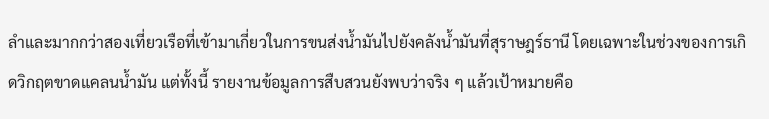ลำและมากกว่าสองเที่ยวเรือที่เข้ามาเกี่ยวในการขนส่งน้ำมันไปยังคลังน้ำมันที่สุราษฎร์ธานี โดยเฉพาะในช่วงของการเกิดวิกฤตขาดแคลนน้ำมัน แต่ทั้งนี้ รายงานข้อมูลการสืบสวนยังพบว่าจริง ๆ แล้วเป้าหมายคือ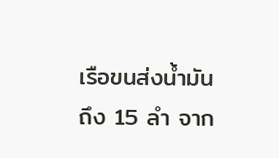เรือขนส่งน้ำมันถึง 15 ลำ จาก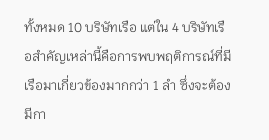ทั้งหมด 10 บริษัทเรือ แต่ใน 4 บริษัทเรือสำคัญเหล่านี้คือการพบพฤติการณ์ที่มีเรือมาเกี่ยวข้องมากกว่า 1 ลำ ซึ่งจะต้องมีกา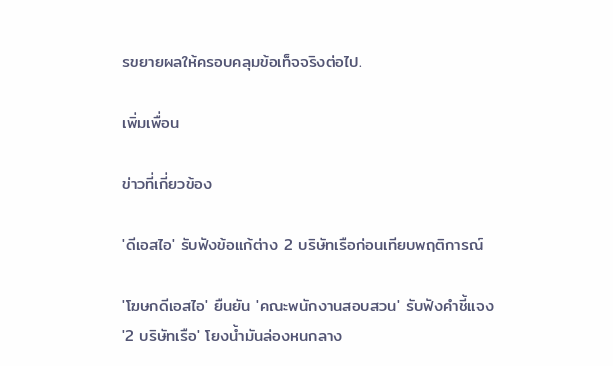รขยายผลให้ครอบคลุมข้อเท็จจริงต่อไป.

เพิ่มเพื่อน

ข่าวที่เกี่ยวข้อง

'ดีเอสไอ' รับฟังข้อแก้ต่าง 2 บริษัทเรือก่อนเทียบพฤติการณ์

'โฆษกดีเอสไอ' ยืนยัน 'คณะพนักงานสอบสวน' รับฟังคำชี้แจง '2 บริษัทเรือ' โยงน้ำมันล่องหนกลาง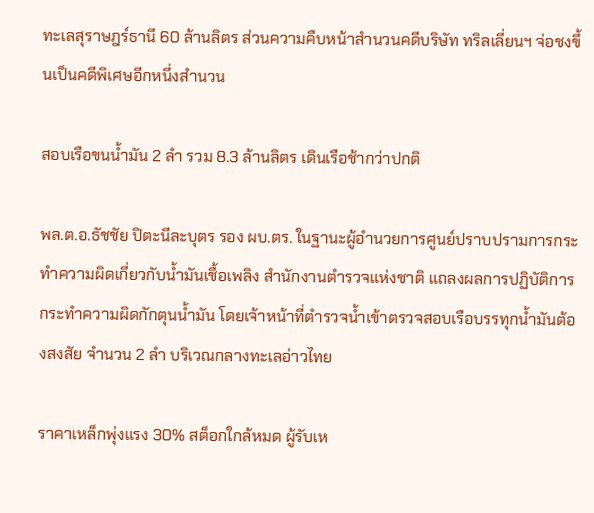ทะเลสุราษฎร์ธานี 60 ล้านลิตร ส่วนความคืบหน้าสำนวนคดีบริษัท ทริลเลี่ยนฯ จ่อชงขึ้นเป็นคดีพิเศษอีกหนึ่งสำนวน

สอบเรือขนน้ำมัน 2 ลำ รวม 8.3 ล้านลิตร เดินเรือช้ากว่าปกติ

พล.ต.อ.ธัชชัย ปิตะนีละบุตร รอง ผบ.ตร. ในฐานะผู้อำนวยการศูนย์ปราบปรามการกระทำความผิดเกี่ยวกับน้ำมันเชื้อเพลิง สำนักงานตำรวจแห่งชาติ แถลงผลการปฏิบัติการกระทำความผิดกักตุนน้ำมัน โดยเจ้าหน้าที่ตำรวจน้ำเข้าตรวจสอบเรือบรรทุกน้ำมันต้องสงสัย จำนวน 2 ลำ บริเวณกลางทะเลอ่าวไทย

ราคาเหล็กพุ่งแรง 30% สต็อกใกล้หมด ผู้รับเห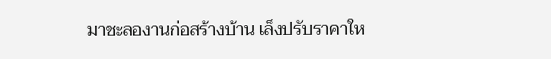มาชะลองานก่อสร้างบ้าน เล็งปรับราคาให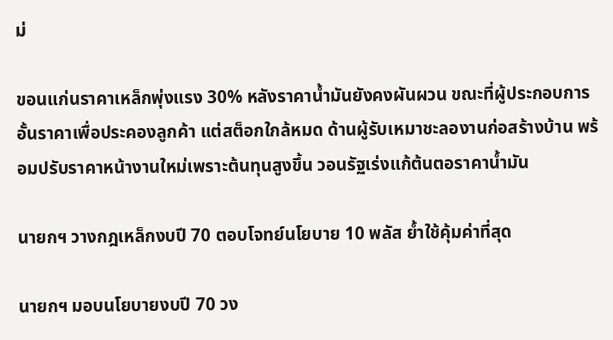ม่

ขอนแก่นราคาเหล็กพุ่งแรง 30% หลังราคาน้ำมันยังคงผันผวน ขณะที่ผู้ประกอบการอั้นราคาเพื่อประคองลูกค้า แต่สต็อกใกล้หมด ด้านผู้รับเหมาชะลองานก่อสร้างบ้าน พร้อมปรับราคาหน้างานใหม่เพราะต้นทุนสูงขึ้น วอนรัฐเร่งแก้ต้นตอราคาน้ำมัน

นายกฯ วางกฎเหล็กงบปี 70 ตอบโจทย์นโยบาย 10 พลัส ย้ำใช้คุ้มค่าที่สุด

นายกฯ มอบนโยบายงบปี 70 วง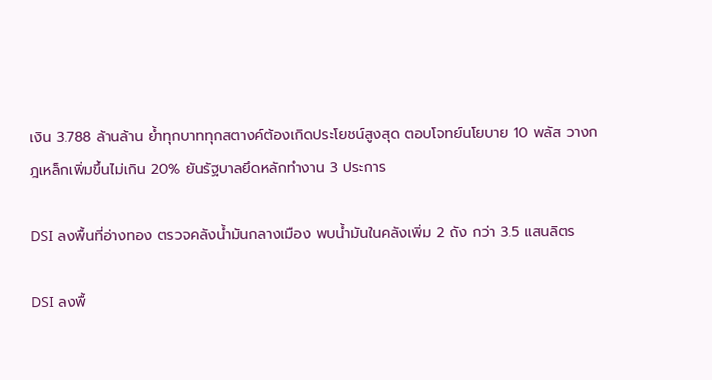เงิน 3.788 ล้านล้าน ย้ำทุกบาททุกสตางค์ต้องเกิดประโยชน์สูงสุด ตอบโจทย์นโยบาย 10 พลัส วางกฎเหล็กเพิ่มขึ้นไม่เกิน 20% ยันรัฐบาลยึดหลักทำงาน 3 ประการ

DSI ลงพื้นที่อ่างทอง ตรวจคลังน้ำมันกลางเมือง พบน้ำมันในคลังเพิ่ม 2 ถัง กว่า 3.5 แสนลิตร

DSI ลงพื้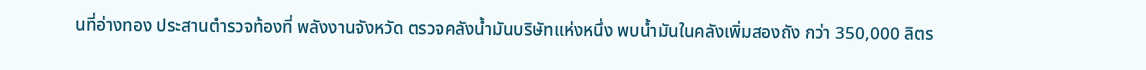นที่อ่างทอง ประสานตำรวจท้องที่ พลังงานจังหวัด ตรวจคลังน้ำมันบริษัทแห่งหนึ่ง พบน้ำมันในคลังเพิ่มสองถัง กว่า 350,000 ลิตร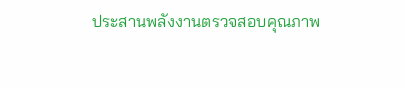ประสานพลังงานตรวจสอบคุณภาพ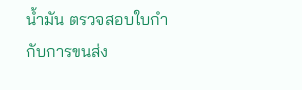น้ำมัน ตรวจสอบใบกำกับการขนส่ง